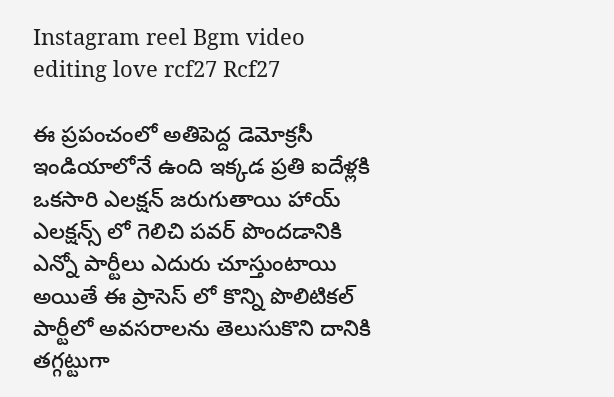Instagram reel Bgm video editing love rcf27 Rcf27

ఈ ప్రపంచంలో అతిపెద్ద డెమోక్రసీ ఇండియాలోనే ఉంది ఇక్కడ ప్రతి ఐదేళ్లకి ఒకసారి ఎలక్షన్ జరుగుతాయి హాయ్ ఎలక్షన్స్ లో గెలిచి పవర్ పొందడానికి ఎన్నో పార్టీలు ఎదురు చూస్తుంటాయి అయితే ఈ ప్రాసెస్ లో కొన్ని పొలిటికల్ పార్టీలో అవసరాలను తెలుసుకొని దానికి తగ్గట్టుగా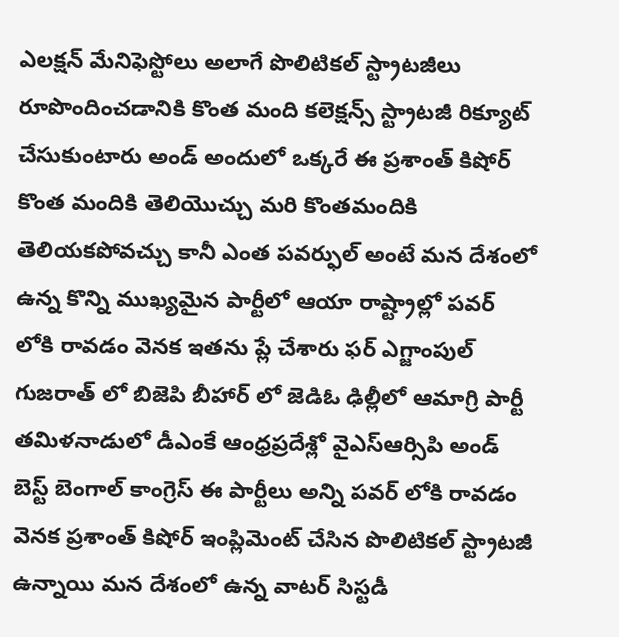ఎలక్షన్ మేనిఫెస్టోలు అలాగే పొలిటికల్ స్ట్రాటజీలు రూపొందించడానికి కొంత మంది కలెక్షన్స్ స్ట్రాటజీ రిక్యూట్ చేసుకుంటారు అండ్ అందులో ఒక్కరే ఈ ప్రశాంత్ కిషోర్ కొంత మందికి తెలియొచ్చు మరి కొంతమందికి తెలియకపోవచ్చు కానీ ఎంత పవర్ఫుల్ అంటే మన దేశంలో ఉన్న కొన్ని ముఖ్యమైన పార్టీలో ఆయా రాష్ట్రాల్లో పవర్ లోకి రావడం వెనక ఇతను ప్లే చేశారు ఫర్ ఎగ్జాంపుల్ గుజరాత్ లో బిజెపి బీహార్ లో జెడిఓ ఢిల్లీలో ఆమాగ్రి పార్టీ తమిళనాడులో డీఎంకే ఆంధ్రప్రదేశ్లో వైఎస్ఆర్సిపి అండ్ బెస్ట్ బెంగాల్ కాంగ్రెస్ ఈ పార్టీలు అన్ని పవర్ లోకి రావడం వెనక ప్రశాంత్ కిషోర్ ఇంప్లిమెంట్ చేసిన పొలిటికల్ స్ట్రాటజీ ఉన్నాయి మన దేశంలో ఉన్న వాటర్ సిస్టడీ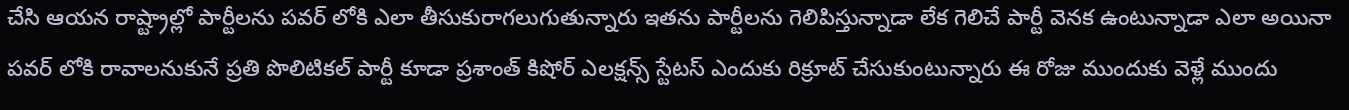చేసి ఆయన రాష్ట్రాల్లో పార్టీలను పవర్ లోకి ఎలా తీసుకురాగలుగుతున్నారు ఇతను పార్టీలను గెలిపిస్తున్నాడా లేక గెలిచే పార్టీ వెనక ఉంటున్నాడా ఎలా అయినా పవర్ లోకి రావాలనుకునే ప్రతి పొలిటికల్ పార్టీ కూడా ప్రశాంత్ కిషోర్ ఎలక్షన్స్ స్టేటస్ ఎందుకు రిక్రూట్ చేసుకుంటున్నారు ఈ రోజు ముందుకు వెళ్లే ముందు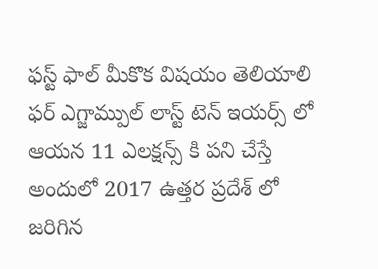ఫస్ట్ ఫాల్ మీకొక విషయం తెలియాలి ఫర్ ఎగ్జామ్పుల్ లాస్ట్ టెన్ ఇయర్స్ లో ఆయన 11 ఎలక్షన్స్ కి పని చేస్తే అందులో 2017 ఉత్తర ప్రదేశ్ లో జరిగిన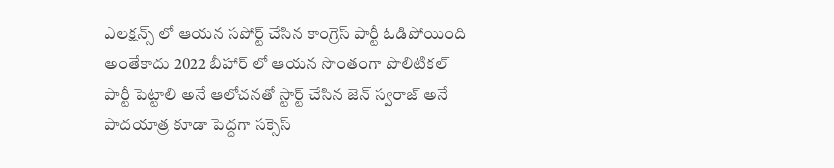ఎలక్షన్స్ లో ఆయన సపోర్ట్ చేసిన కాంగ్రెస్ పార్టీ ఓడిపోయింది అంతేకాదు 2022 బీహార్ లో ఆయన సొంతంగా పొలిటికల్ పార్టీ పెట్టాలి అనే ఆలోచనతో స్టార్ట్ చేసిన జెన్ స్వరాజ్ అనే పాదయాత్ర కూడా పెద్దగా సక్సెస్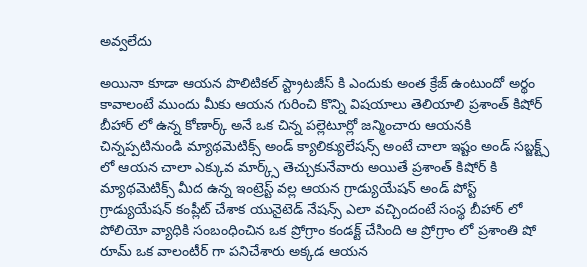అవ్వలేదు

అయినా కూడా ఆయన పొలిటికల్ స్ట్రాటజీస్ కి ఎందుకు అంత క్రేజ్ ఉంటుందో అర్థం కావాలంటే ముందు మీకు ఆయన గురించి కొన్ని విషయాలు తెలియాలి ప్రశాంత్ కిషోర్ బీహార్ లో ఉన్న కోణార్క్ అనే ఒక చిన్న పల్లెటూర్లో జన్మించారు ఆయనకి చిన్నప్పటినుండి మ్యాథమెటిక్స్ అండ్ క్యాలిక్యులేషన్స్ అంటే చాలా ఇష్టం అండ్ సబ్జక్ట్స్ లో ఆయన చాలా ఎక్కువ మార్క్స్ తెచ్చుకునేవారు అయితే ప్రశాంత్ కిషోర్ కి మ్యాథమెటిక్స్ మీద ఉన్న ఇంట్రెస్ట్ వల్ల ఆయన గ్రాడ్యుయేషన్ అండ్ పోస్ట్ గ్రాడ్యుయేషన్ కంప్లీట్ చేశాక యునైటెడ్ నేషన్స్ ఎలా వచ్చిందంటే సంస్థ బీహార్ లో పోలియో వ్యాధికి సంబంధించిన ఒక ప్రోగ్రాం కండక్ట్ చేసింది ఆ ప్రోగ్రాం లో ప్రశాంతి షో రూమ్ ఒక వాలంటీర్ గా పనిచేశారు అక్కడ ఆయన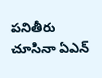పనితీరు చూసినా ఏఎన్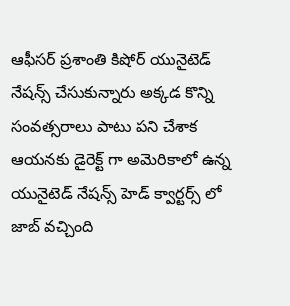ఆఫీసర్ ప్రశాంతి కిషోర్ యునైటెడ్ నేషన్స్ చేసుకున్నారు అక్కడ కొన్ని సంవత్సరాలు పాటు పని చేశాక ఆయనకు డైరెక్ట్ గా అమెరికాలో ఉన్న యునైటెడ్ నేషన్స్ హెడ్ క్వార్టర్స్ లో జాబ్ వచ్చింది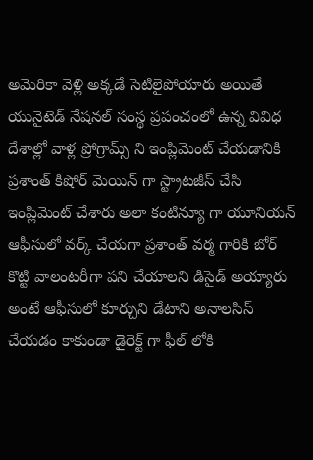అమెరికా వెళ్లి అక్కడే సెటిలైపోయారు అయితే యునైటెడ్ నేషనల్ సంస్థ ప్రపంచంలో ఉన్న వివిధ దేశాల్లో వాళ్ల ప్రోగ్రామ్స్ ని ఇంప్లిమెంట్ చేయడానికి ప్రశాంత్ కిషోర్ మెయిన్ గా స్ట్రాటజీస్ చేసి ఇంప్లిమెంట్ చేశారు అలా కంటిన్యూ గా యూనియన్ ఆఫీసులో వర్క్ చేయగా ప్రశాంత్ వర్మ గారికి బోర్ కొట్టి వాలంటరీగా పని చేయాలని డిసైడ్ అయ్యారు అంటే ఆఫీసులో కూర్చుని డేటాని అనాలసిస్ చేయడం కాకుండా డైరెక్ట్ గా ఫీల్ లోకి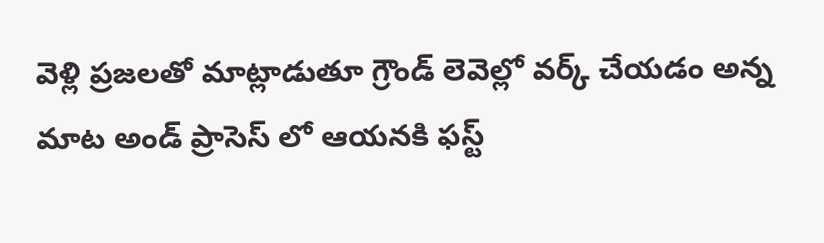వెళ్లి ప్రజలతో మాట్లాడుతూ గ్రౌండ్ లెవెల్లో వర్క్ చేయడం అన్న మాట అండ్ ప్రాసెస్ లో ఆయనకి ఫస్ట్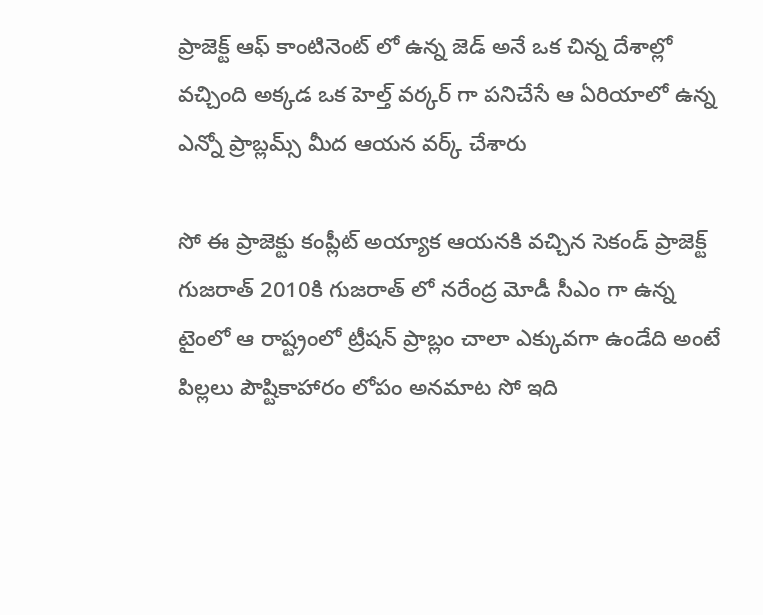ప్రాజెక్ట్ ఆఫ్ కాంటినెంట్ లో ఉన్న జెడ్ అనే ఒక చిన్న దేశాల్లో వచ్చింది అక్కడ ఒక హెల్త్ వర్కర్ గా పనిచేసే ఆ ఏరియాలో ఉన్న ఎన్నో ప్రాబ్లమ్స్ మీద ఆయన వర్క్ చేశారు

సో ఈ ప్రాజెక్టు కంప్లీట్ అయ్యాక ఆయనకి వచ్చిన సెకండ్ ప్రాజెక్ట్ గుజరాత్ 2010కి గుజరాత్ లో నరేంద్ర మోడీ సీఎం గా ఉన్న టైంలో ఆ రాష్ట్రంలో ట్రీషన్ ప్రాబ్లం చాలా ఎక్కువగా ఉండేది అంటే పిల్లలు పౌష్టికాహారం లోపం అనమాట సో ఇది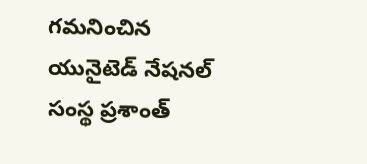గమనించిన యునైటెడ్ నేషనల్ సంస్థ ప్రశాంత్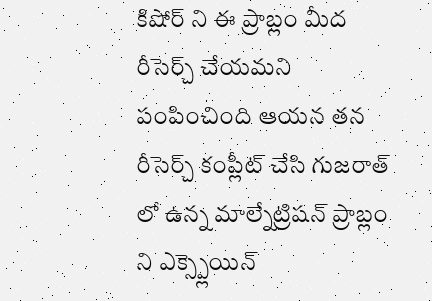కిషోర్ ని ఈ ప్రాబ్లం మీద రీసెర్చ్ చేయమని పంపించింది ఆయన తన రీసెర్చ్ కంప్లీట్ చేసి గుజరాత్ లో ఉన్న మాల్నేట్రిషన్ ప్రాబ్లం ని ఎక్స్ప్లెయిన్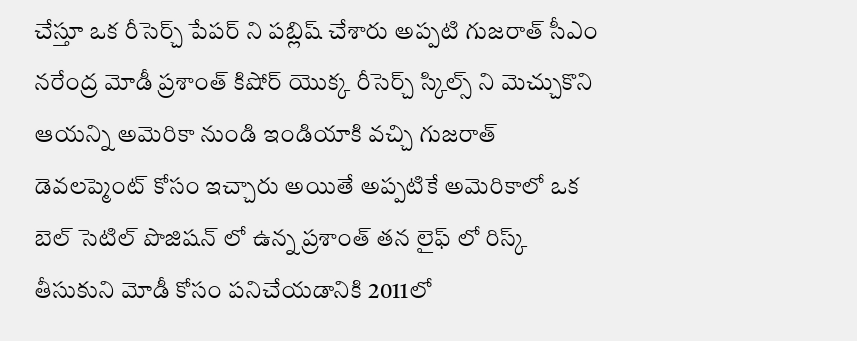చేస్తూ ఒక రీసెర్చ్ పేపర్ ని పబ్లిష్ చేశారు అప్పటి గుజరాత్ సీఎం నరేంద్ర మోడీ ప్రశాంత్ కిషోర్ యొక్క రీసెర్చ్ స్కిల్స్ ని మెచ్చుకొని ఆయన్ని అమెరికా నుండి ఇండియాకి వచ్చి గుజరాత్ డెవలప్మెంట్ కోసం ఇచ్చారు అయితే అప్పటికే అమెరికాలో ఒక బెల్ సెటిల్ పొజిషన్ లో ఉన్న ప్రశాంత్ తన లైఫ్ లో రిస్క్ తీసుకుని మోడీ కోసం పనిచేయడానికి 2011లో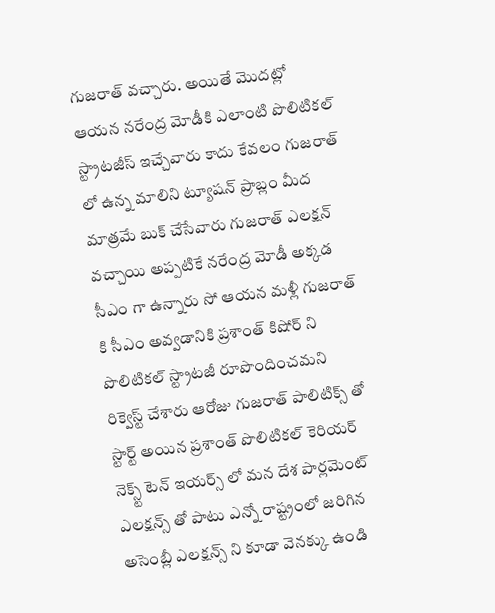గుజరాత్ వచ్చారు. అయితే మొదట్లో ఆయన నరేంద్ర మోడీకి ఎలాంటి పొలిటికల్ స్ట్రాటజీస్ ఇచ్చేవారు కాదు కేవలం గుజరాత్ లో ఉన్న మాలిని ట్యూషన్ ప్రాబ్లం మీద మాత్రమే బుక్ చేసేవారు గుజరాత్ ఎలక్షన్ వచ్చాయి అప్పటికే నరేంద్ర మోడీ అక్కడ సీఎం గా ఉన్నారు సో ఆయన మళ్లీ గుజరాత్ కి సీఎం అవ్వడానికి ప్రశాంత్ కిషోర్ ని పొలిటికల్ స్ట్రాటజీ రూపొందించమని రిక్వెస్ట్ చేశారు ఆరోజు గుజరాత్ పాలిటిక్స్ తో స్టార్ట్ అయిన ప్రశాంత్ పొలిటికల్ కెరియర్ నెక్స్ట్ టెన్ ఇయర్స్ లో మన దేశ పార్లమెంట్ ఎలక్షన్స్ తో పాటు ఎన్నో రాష్ట్రంలో జరిగిన అసెంబ్లీ ఎలక్షన్స్ ని కూడా వెనక్కు ఉండి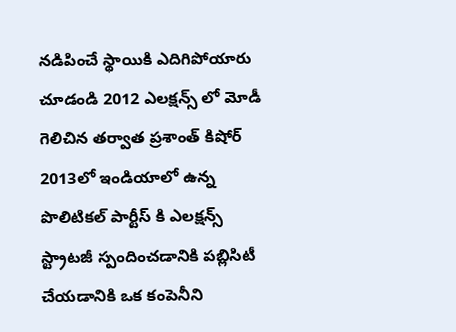నడిపించే స్థాయికి ఎదిగిపోయారు చూడండి 2012 ఎలక్షన్స్ లో మోడీ గెలిచిన తర్వాత ప్రశాంత్ కిషోర్ 2013లో ఇండియాలో ఉన్న పొలిటికల్ పార్టీస్ కి ఎలక్షన్స్ స్ట్రాటజీ స్పందించడానికి పబ్లిసిటీ చేయడానికి ఒక కంపెనీని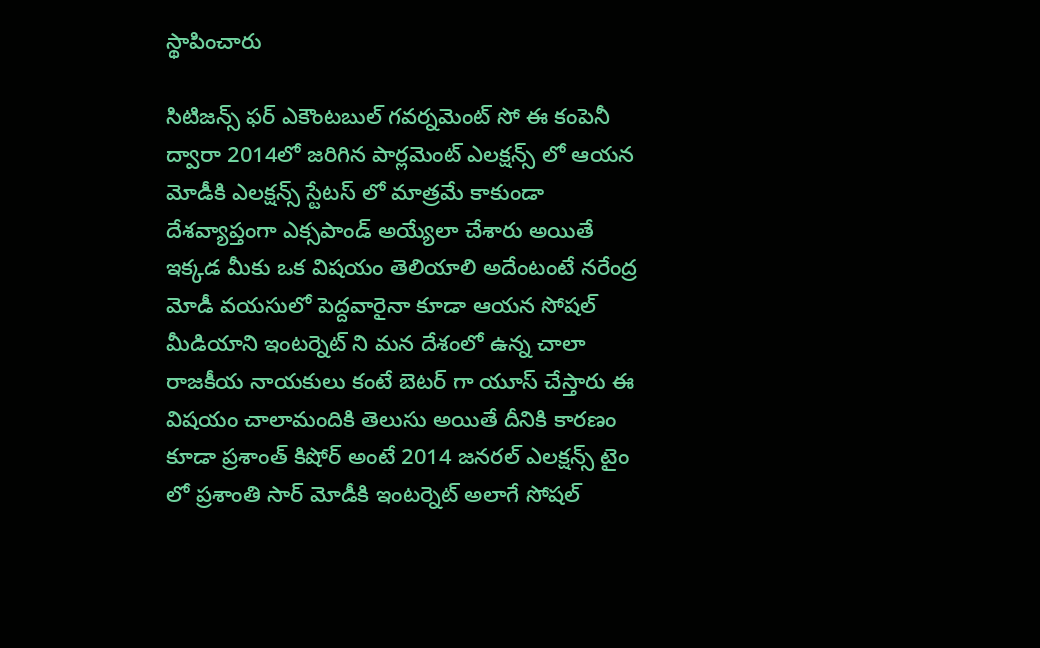స్థాపించారు

సిటిజన్స్ ఫర్ ఎకౌంటబుల్ గవర్నమెంట్ సో ఈ కంపెనీ ద్వారా 2014లో జరిగిన పార్లమెంట్ ఎలక్షన్స్ లో ఆయన మోడీకి ఎలక్షన్స్ స్టేటస్ లో మాత్రమే కాకుండా దేశవ్యాప్తంగా ఎక్సపాండ్ అయ్యేలా చేశారు అయితే ఇక్కడ మీకు ఒక విషయం తెలియాలి అదేంటంటే నరేంద్ర మోడీ వయసులో పెద్దవారైనా కూడా ఆయన సోషల్ మీడియాని ఇంటర్నెట్ ని మన దేశంలో ఉన్న చాలా రాజకీయ నాయకులు కంటే బెటర్ గా యూస్ చేస్తారు ఈ విషయం చాలామందికి తెలుసు అయితే దీనికి కారణం కూడా ప్రశాంత్ కిషోర్ అంటే 2014 జనరల్ ఎలక్షన్స్ టైం లో ప్రశాంతి సార్ మోడీకి ఇంటర్నెట్ అలాగే సోషల్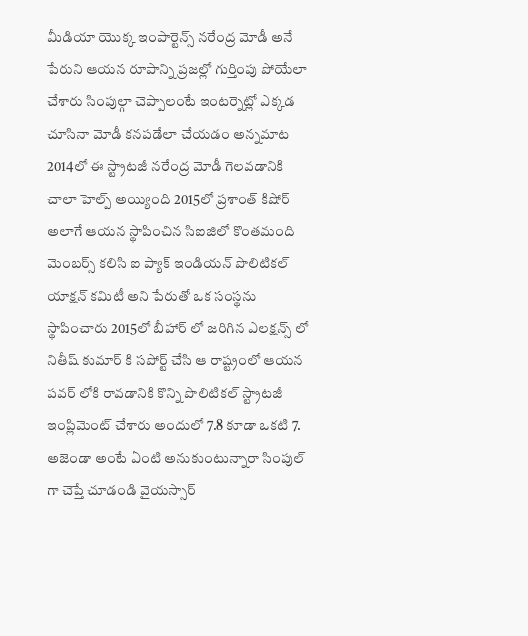మీడియా యొక్క ఇంపార్టెన్స్ నరేంద్ర మోడీ అనే పేరుని ఆయన రూపాన్ని ప్రజల్లో గుర్తింపు పోయేలా చేశారు సింపుల్గా చెప్పాలంటే ఇంటర్నెట్లో ఎక్కడ చూసినా మోడీ కనపడేలా చేయడం అన్నమాట 2014లో ఈ స్ట్రాటజీ నరేంద్ర మోడీ గెలవడానికి చాలా హెల్ప్ అయ్యింది 2015లో ప్రశాంత్ కిషోర్ అలాగే ఆయన స్థాపించిన సిఐజిలో కొంతమంది మెంబర్స్ కలిసి ఐ ప్యాక్ ఇండియన్ పొలిటికల్ యాక్షన్ కమిటీ అని పేరుతో ఒక సంస్థను స్థాపించారు 2015లో బీహార్ లో జరిగిన ఎలక్షన్స్ లో నితీష్ కుమార్ కి సపోర్ట్ చేసి ఆ రాష్ట్రంలో ఆయన పవర్ లోకి రావడానికి కొన్ని పొలిటికల్ స్ట్రాటజీ ఇంప్లిమెంట్ చేశారు అందులో 7.8 కూడా ఒకటి 7. అజెండా అంటే ఏంటి అనుకుంటున్నారా సింపుల్ గా చెప్తే చూడండి వైయస్సార్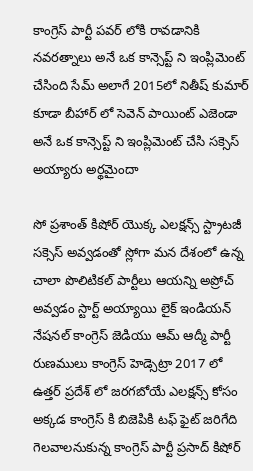కాంగ్రెస్ పార్టీ పవర్ లోకి రావడానికి నవరత్నాలు అనే ఒక కాన్సెప్ట్ ని ఇంప్లిమెంట్ చేసింది సేమ్ అలాగే 2015లో నితీష్ కుమార్ కూడా బీహార్ లో సెవెన్ పాయింట్ ఎజెండా అనే ఒక కాన్సెప్ట్ ని ఇంప్లిమెంట్ చేసి సక్సెస్ అయ్యారు అర్థమైందా

సో ప్రశాంత్ కిషోర్ యొక్క ఎలక్షన్స్ స్ట్రాటజీ సక్సెస్ అవ్వడంతో స్లోగా మన దేశంలో ఉన్న చాలా పొలిటికల్ పార్టీలు ఆయన్ని అప్రోచ్ అవ్వడం స్టార్ట్ అయ్యాయి లైక్ ఇండియన్ నేషనల్ కాంగ్రెస్ జెడియు ఆమ్ ఆద్మీ పార్టీ రుణములు కాంగ్రెస్ హెడ్సెట్రా 2017 లో ఉత్తర్ ప్రదేశ్ లో జరగబోయే ఎలక్షన్స్ కోసం అక్కడ కాంగ్రెస్ కి బిజెపికి టఫ్ ఫైట్ జరిగేది గెలవాలనుకున్న కాంగ్రెస్ పార్టీ ప్రసాద్ కిషోర్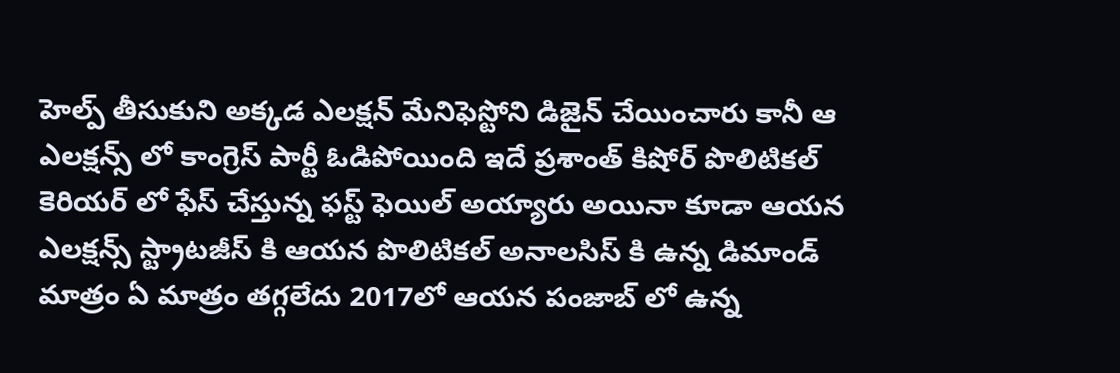హెల్ప్ తీసుకుని అక్కడ ఎలక్షన్ మేనిఫెస్టోని డిజైన్ చేయించారు కానీ ఆ ఎలక్షన్స్ లో కాంగ్రెస్ పార్టీ ఓడిపోయింది ఇదే ప్రశాంత్ కిషోర్ పొలిటికల్ కెరియర్ లో ఫేస్ చేస్తున్న ఫస్ట్ ఫెయిల్ అయ్యారు అయినా కూడా ఆయన ఎలక్షన్స్ స్ట్రాటజీస్ కి ఆయన పొలిటికల్ అనాలసిస్ కి ఉన్న డిమాండ్ మాత్రం ఏ మాత్రం తగ్గలేదు 2017లో ఆయన పంజాబ్ లో ఉన్న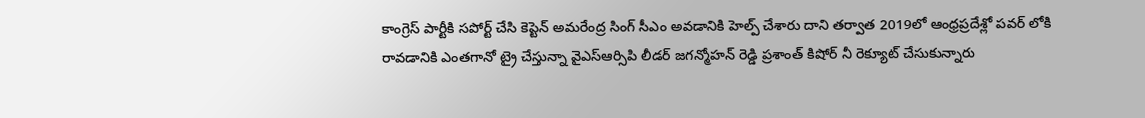కాంగ్రెస్ పార్టీకి సపోర్ట్ చేసి కెప్టెన్ అమరేంద్ర సింగ్ సీఎం అవడానికి హెల్ప్ చేశారు దాని తర్వాత 2019లో ఆంధ్రప్రదేశ్లో పవర్ లోకి రావడానికి ఎంతగానో ట్రై చేస్తున్నా వైఎస్ఆర్సిపి లీడర్ జగన్మోహన్ రెడ్డి ప్రశాంత్ కిషోర్ నీ రెక్యూట్ చేసుకున్నారు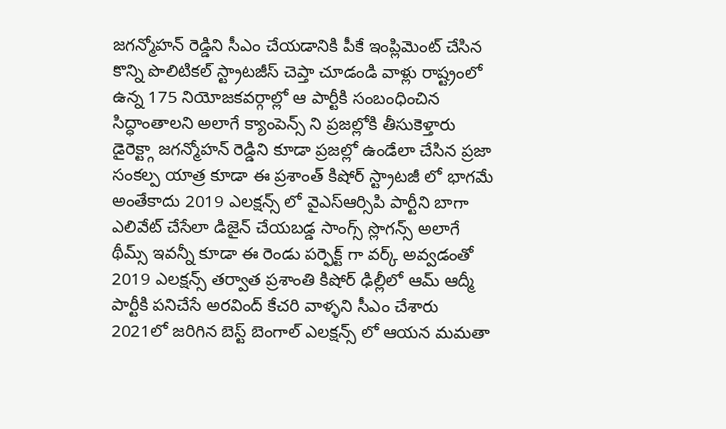జగన్మోహన్ రెడ్డిని సీఎం చేయడానికి పీకే ఇంప్లిమెంట్ చేసిన కొన్ని పొలిటికల్ స్ట్రాటజీస్ చెప్తా చూడండి వాళ్లు రాష్ట్రంలో ఉన్న 175 నియోజకవర్గాల్లో ఆ పార్టీకి సంబంధించిన సిద్ధాంతాలని అలాగే క్యాంపెన్స్ ని ప్రజల్లోకి తీసుకెళ్తారు డైరెక్ట్గా జగన్మోహన్ రెడ్డిని కూడా ప్రజల్లో ఉండేలా చేసిన ప్రజా సంకల్ప యాత్ర కూడా ఈ ప్రశాంత్ కిషోర్ స్ట్రాటజీ లో భాగమే అంతేకాదు 2019 ఎలక్షన్స్ లో వైఎస్ఆర్సిపి పార్టీని బాగా ఎలివేట్ చేసేలా డిజైన్ చేయబడ్డ సాంగ్స్ స్లొగన్స్ అలాగే థీమ్స్ ఇవన్నీ కూడా ఈ రెండు పర్ఫెక్ట్ గా వర్క్ అవ్వడంతో 2019 ఎలక్షన్స్ తర్వాత ప్రశాంతి కిషోర్ ఢిల్లీలో ఆమ్ ఆద్మీ పార్టీకి పనిచేసే అరవింద్ కేచరి వాళ్ళని సీఎం చేశారు 2021లో జరిగిన బెస్ట్ బెంగాల్ ఎలక్షన్స్ లో ఆయన మమతా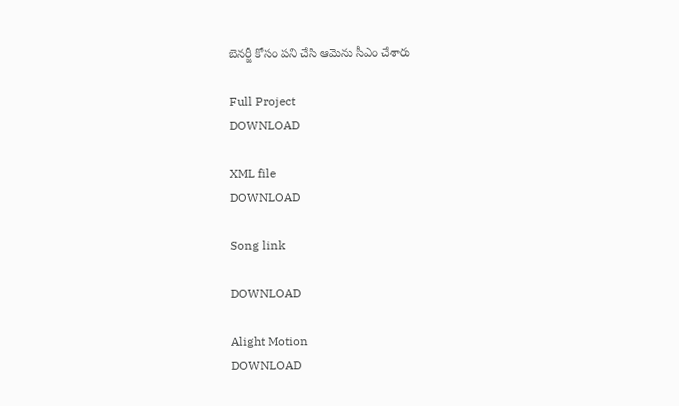బెనర్జీ కోసం పని చేసి ఆమెను సీఎం చేశారు

Full Project
DOWNLOAD

XML file
DOWNLOAD

Song link

DOWNLOAD

Alight Motion
DOWNLOAD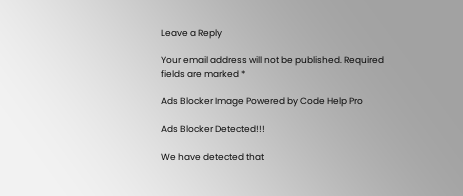Leave a Reply

Your email address will not be published. Required fields are marked *

Ads Blocker Image Powered by Code Help Pro

Ads Blocker Detected!!!

We have detected that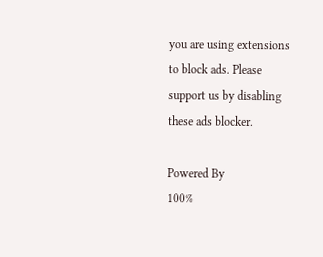you are using extensions to block ads. Please support us by disabling these ads blocker.

Powered By
100%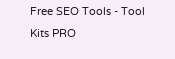Free SEO Tools - Tool Kits PRO